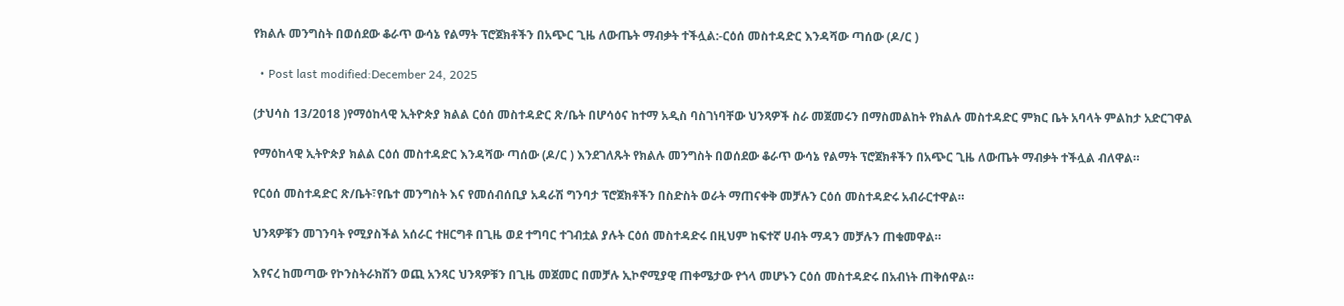የክልሉ መንግስት በወሰደው ቆራጥ ውሳኔ የልማት ፕሮጀክቶችን በአጭር ጊዜ ለውጤት ማብቃት ተችሏል:-ርዕሰ መስተዳድር እንዳሻው ጣሰው (ዶ/ር )

  • Post last modified:December 24, 2025

(ታህሳስ 13/2018 )የማዕከላዊ ኢትዮጵያ ክልል ርዕሰ መስተዳድር ጽ/ቤት በሆሳዕና ከተማ አዲስ ባስገነባቸው ህንጻዎች ስራ መጀመሩን በማስመልከት የክልሉ መስተዳድር ምክር ቤት አባላት ምልከታ አድርገዋል

የማዕከላዊ ኢትዮጵያ ክልል ርዕሰ መስተዳድር እንዳሻው ጣሰው (ዶ/ር ) እንደገለጹት የክልሉ መንግስት በወሰደው ቆራጥ ውሳኔ የልማት ፕሮጀክቶችን በአጭር ጊዜ ለውጤት ማብቃት ተችሏል ብለዋል።

የርዕሰ መስተዳድር ጽ/ቤት፣የቤተ መንግስት እና የመሰብሰቢያ አዳራሽ ግንባታ ፕሮጀክቶችን በስድስት ወራት ማጠናቀቅ መቻሉን ርዕሰ መስተዳድሩ አብራርተዋል።

ህንጻዎቹን መገንባት የሚያስችል አሰራር ተዘርግቶ በጊዜ ወደ ተግባር ተገብቷል ያሉት ርዕሰ መስተዳድሩ በዚህም ከፍተኛ ሀብት ማዳን መቻሉን ጠቁመዋል።

እየናረ ከመጣው የኮንስትራክሽን ወጪ አንጻር ህንጻዎቹን በጊዜ መጀመር በመቻሉ ኢኮኖሚያዊ ጠቀሜታው የጎላ መሆኑን ርዕሰ መስተዳድሩ በአብነት ጠቅሰዋል።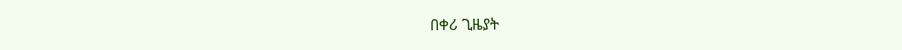በቀሪ ጊዜያት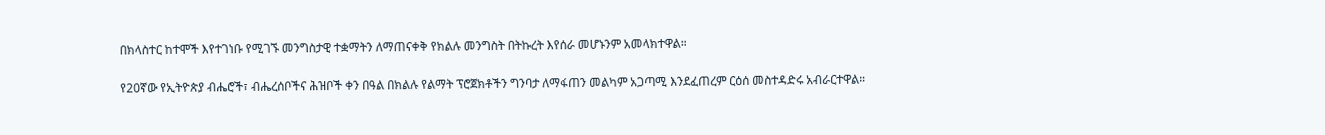በክላስተር ከተሞች እየተገነቡ የሚገኙ መንግስታዊ ተቋማትን ለማጠናቀቅ የክልሉ መንግስት በትኩረት እየሰራ መሆኑንም አመላክተዋል።

የ20ኛው የኢትዮጵያ ብሔሮች፣ ብሔረሰቦችና ሕዝቦች ቀን በዓል በክልሉ የልማት ፕሮጀክቶችን ግንባታ ለማፋጠን መልካም አጋጣሚ እንደፈጠረም ርዕሰ መስተዳድሩ አብራርተዋል።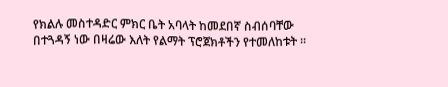የክልሉ መስተዳድር ምክር ቤት አባላት ከመደበኛ ስብሰባቸው በተጓዳኝ ነው በዛሬው እለት የልማት ፕሮጀክቶችን የተመለከቱት ፡፡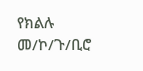የክልሉ መ/ኮ/ጉ/ቢሮ